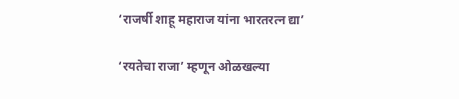‘राजर्षी शाहू महाराज यांना भारतरत्न द्या’

‘रयतेचा राजा’ म्हणून ओळखल्या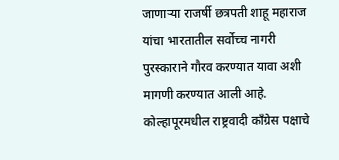जाणाऱ्या राजर्षी छत्रपती शाहू महाराज यांचा भारतातील सर्वोच्च नागरी पुरस्काराने गौरव करण्यात यावा अशी मागणी करण्यात आली आहे. कोल्हापूरमधील राष्ट्रवादी काँग्रेस पक्षाचे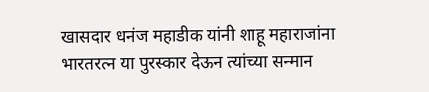खासदार धनंज महाडीक यांनी शाहू महाराजांना भारतरत्न या पुरस्कार देऊन त्यांच्या सन्मान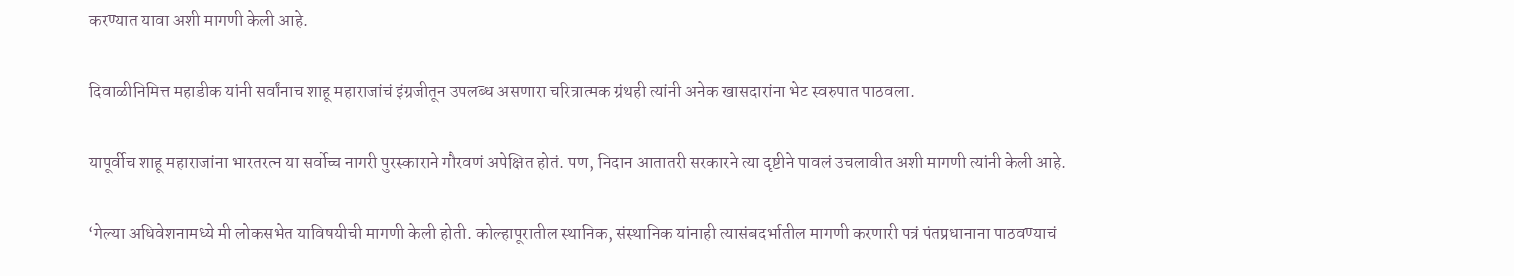करण्यात यावा अशी मागणी केली आहे.

दिवाळीनिमित्त महाडीक यांनी सर्वांनाच शाहू महाराजांचं इंग्रजीतून उपलब्ध असणारा चरित्रात्मक ग्रंथही त्यांनी अनेक खासदारांना भेट स्वरुपात पाठवला.

यापूर्वीच शाहू महाराजांना भारतरत्न या सर्वोच्च नागरी पुरस्काराने गौरवणं अपेक्षित होतं. पण, निदान आतातरी सरकारने त्या दृष्टीने पावलं उचलावीत अशी मागणी त्यांनी केली आहे.

‘गेल्या अधिवेशनामध्ये मी लोकसभेत याविषयीची मागणी केली होती. कोल्हापूरातील स्थानिक, संस्थानिक यांनाही त्यासंबदर्भातील मागणी करणारी पत्रं पंतप्रधानाना पाठवण्याचं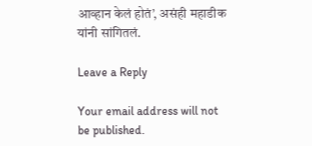आव्हान केलं होतं’, असंही महाडीक यांनी सांगितलं.

Leave a Reply

Your email address will not be published.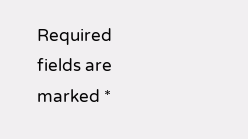Required fields are marked *